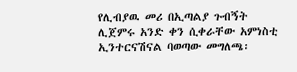የሊብያዉ መሪ በኢጣልያ ጉብኝት ሊጀምሩ አንድ ቀን ሲቀራቸው አምነስቲ ኢንተርናሽናል ባወጣው መግለጫ፡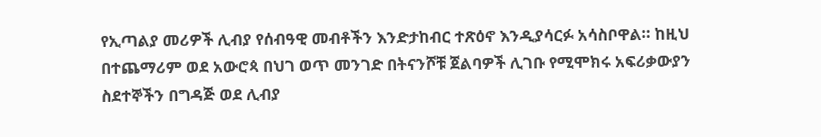የኢጣልያ መሪዎች ሊብያ የሰብዓዊ መብቶችን እንድታከብር ተጽዕኖ እንዲያሳርፉ አሳስቦዋል። ከዚህ በተጨማሪም ወደ አውሮጳ በህገ ወጥ መንገድ በትናንሾቹ ጀልባዎች ሊገቡ የሚሞክሩ አፍሪቃውያን ስደተኞችን በግዳጅ ወደ ሊብያ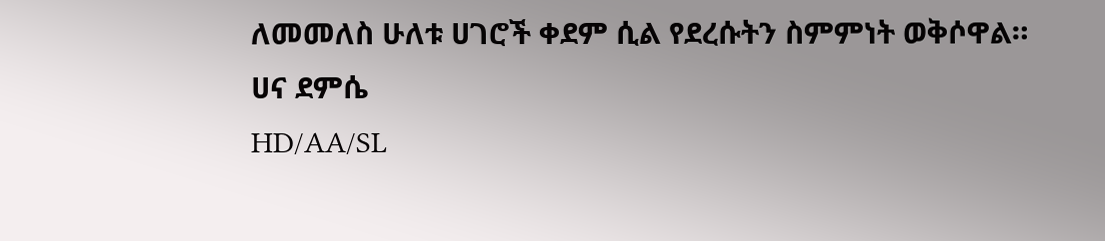ለመመለስ ሁለቱ ሀገሮች ቀደም ሲል የደረሱትን ስምምነት ወቅሶዋል። ሀና ደምሴ
HD/AA/SL